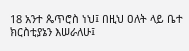18 አንተ ጴጥሮስ ነህ፤ በዚህ ዐለት ላይ ቤተ ክርስቲያኔን እሠራለሁ፤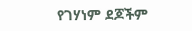የገሃነም ደጆችም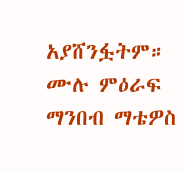አያሸንፏትም።
ሙሉ ምዕራፍ ማንበብ ማቴዎስ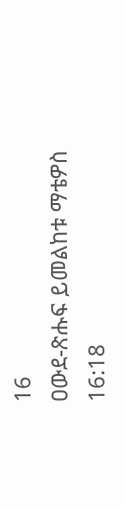16
ዐውደ-ጽሑፍ ይመልከቱ ማቴዎስ 16:18